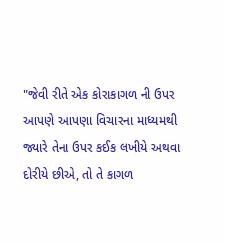"જેવી રીતે એક કોરાકાગળ ની ઉપર આપણે આપણા વિચારના માધ્યમથી જ્યારે તેના ઉપર કઈક લખીયે અથવા દોરીયે છીએ, તો તે કાગળ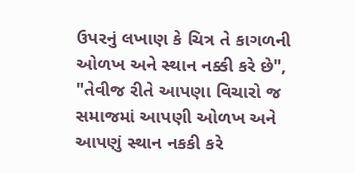ઉપરનું લખાણ કે ચિત્ર તે કાગળની ઓળખ અને સ્થાન નક્કી કરે છે",
"તેવીજ રીતે આપણા વિચારો જ સમાજમાં આપણી ઓળખ અને આપણું સ્થાન નકકી કરે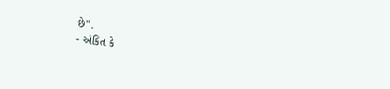છે".
- અંકિત કે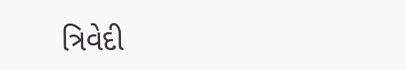ત્રિવેદી